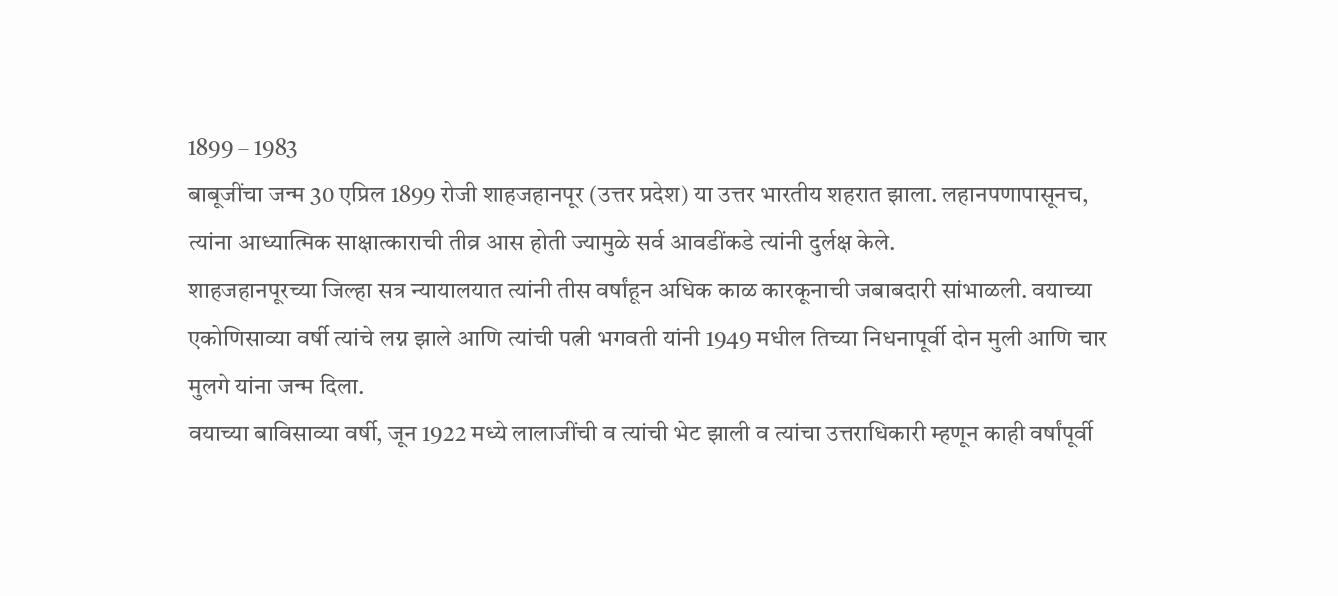1899 – 1983
बाबूजींचा जन्म 30 एप्रिल 1899 रोजी शाहजहानपूर (उत्तर प्रदेश) या उत्तर भारतीय शहरात झाला. लहानपणापासूनच, त्यांना आध्यात्मिक साक्षात्काराची तीव्र आस होती ज्यामुळे सर्व आवडींकडे त्यांनी दुर्लक्ष केले.
शाहजहानपूरच्या जिल्हा सत्र न्यायालयात त्यांनी तीस वर्षांहून अधिक काळ कारकूनाची जबाबदारी सांभाळली. वयाच्या एकोणिसाव्या वर्षी त्यांचे लग्न झाले आणि त्यांची पत्नी भगवती यांनी 1949 मधील तिच्या निधनापूर्वी दोन मुली आणि चार मुलगे यांना जन्म दिला.
वयाच्या बाविसाव्या वर्षी, जून 1922 मध्ये लालाजींची व त्यांची भेट झाली व त्यांचा उत्तराधिकारी म्हणून काही वर्षांपूर्वी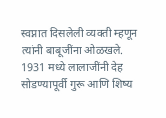स्वप्नात दिसलेली व्यक्ती म्हणून त्यांनी बाबूजींना ओळखले.
1931 मध्ये लालाजींनी देह सोडण्यापूर्वी गुरू आणि शिष्य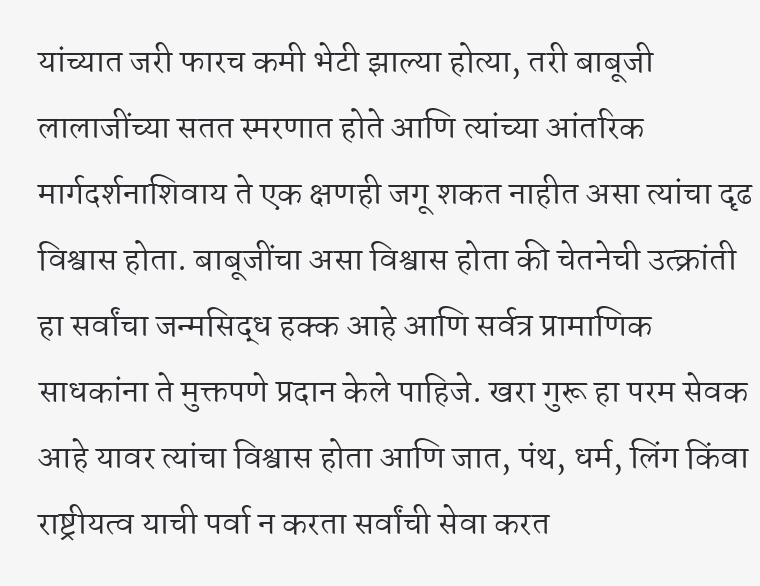यांच्यात जरी फारच कमी भेटी झाल्या होत्या, तरी बाबूजी लालाजींच्या सतत स्मरणात होते आणि त्यांच्या आंतरिक मार्गदर्शनाशिवाय ते एक क्षणही जगू शकत नाहीत असा त्यांचा दृढ विश्वास होता. बाबूजींचा असा विश्वास होता की चेतनेची उत्क्रांती हा सर्वांचा जन्मसिद्ध हक्क आहे आणि सर्वत्र प्रामाणिक साधकांना ते मुक्तपणे प्रदान केले पाहिजे. खरा गुरू हा परम सेवक आहे यावर त्यांचा विश्वास होता आणि जात, पंथ, धर्म, लिंग किंवा राष्ट्रीयत्व याची पर्वा न करता सर्वांची सेवा करत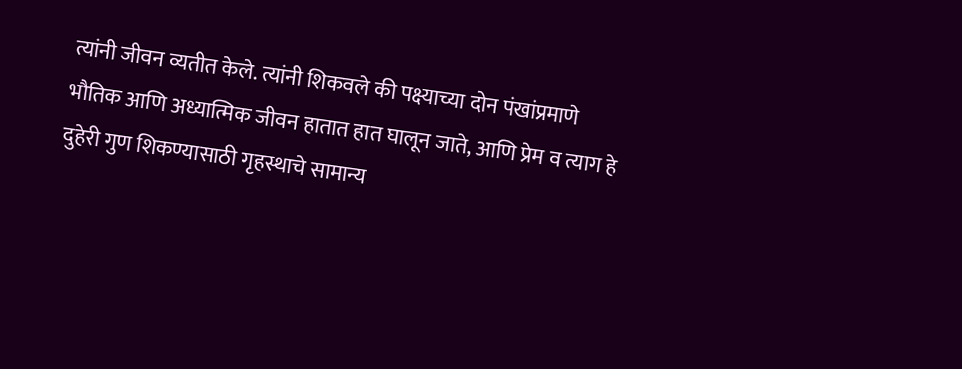त्यांनी जीवन व्यतीत केले. त्यांनी शिकवले की पक्ष्याच्या दोन पंखांप्रमाणे भौतिक आणि अध्यात्मिक जीवन हातात हात घालून जाते, आणि प्रेम व त्याग हे दुहेरी गुण शिकण्यासाठी गृहस्थाचे सामान्य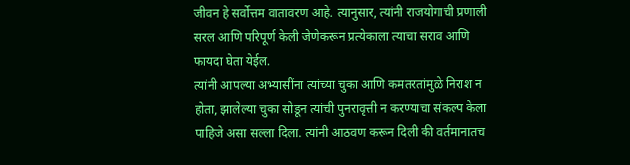जीवन हे सर्वोत्तम वातावरण आहे. त्यानुसार, त्यांनी राजयोगाची प्रणाली सरल आणि परिपूर्ण केली जेणेकरून प्रत्येकाला त्याचा सराव आणि फायदा घेता येईल.
त्यांनी आपल्या अभ्यासींना त्यांच्या चुका आणि कमतरतांमुळे निराश न होता, झालेल्या चुका सोडून त्यांची पुनरावृत्ती न करण्याचा संकल्प केला पाहिजे असा सल्ला दिला. त्यांनी आठवण करून दिली की वर्तमानातच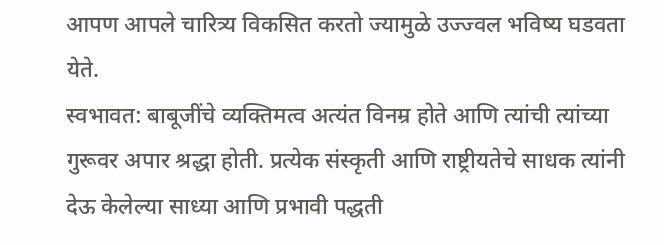आपण आपले चारित्र्य विकसित करतो ज्यामुळे उज्ज्वल भविष्य घडवता येते.
स्वभावत: बाबूजींचे व्यक्तिमत्व अत्यंत विनम्र होते आणि त्यांची त्यांच्या गुरूवर अपार श्रद्धा होती. प्रत्येक संस्कृती आणि राष्ट्रीयतेचे साधक त्यांनी देऊ केलेल्या साध्या आणि प्रभावी पद्धती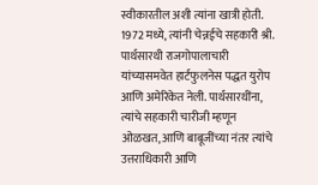स्वीकारतील अशी त्यांना खात्री होती. 1972 मध्ये, त्यांनी चेन्नईचे सहकारी श्री. पार्थसारथी राजगोपालाचारी यांच्यासमवेत हार्टफुलनेस पद्धत युरोप आणि अमेरिकेत नेली. पार्थसारथींना, त्यांचे सहकारी चारीजी म्हणून ओळखत, आणि बाबूजींच्या नंतर त्यांचे उत्तराधिकारी आणि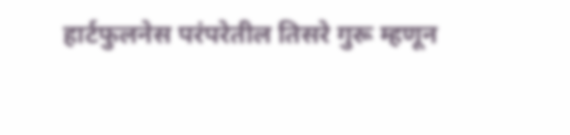हार्टफुलनेस परंपरेतील तिसरे गुरू म्हणून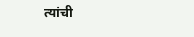त्यांची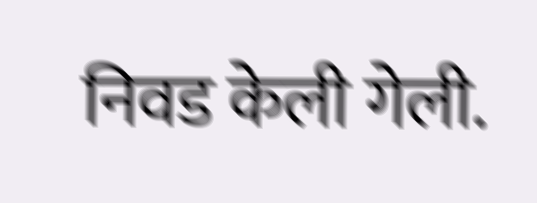निवड केली गेली.